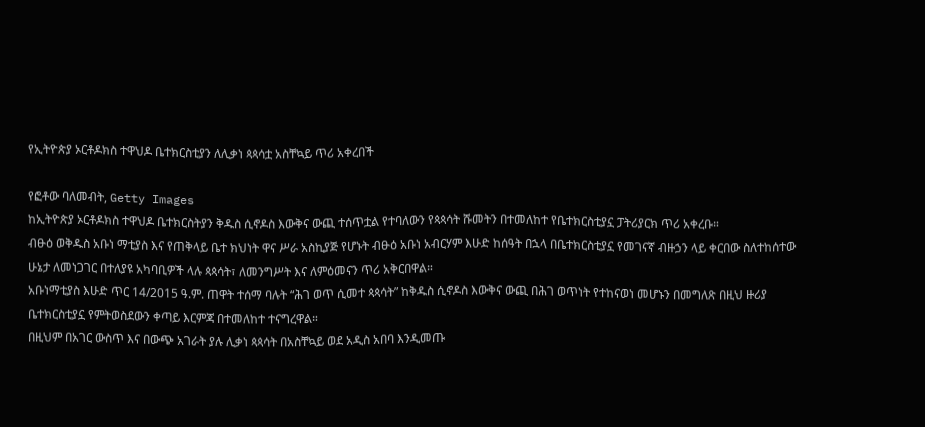የኢትዮጵያ ኦርቶዶክስ ተዋህዶ ቤተክርስቲያን ለሊቃነ ጳጳሳቷ አስቸኳይ ጥሪ አቀረበች

የፎቶው ባለመብት, Getty Images
ከኢትዮጵያ ኦርቶዶክስ ተዋህዶ ቤተክርስትያን ቅዱስ ሲኖዶስ እውቅና ውጪ ተሰጥቷል የተባለውን የጳጳሳት ሹመትን በተመለከተ የቤተክርስቲያኗ ፓትሪያርክ ጥሪ አቀረቡ።
ብፁዕ ወቅዱስ አቡነ ማቲያስ እና የጠቅላይ ቤተ ክህነት ዋና ሥራ አስኪያጅ የሆኑት ብፁዕ አቡነ አብርሃም እሁድ ከሰዓት በኋላ በቤተክርስቲያኗ የመገናኛ ብዙኃን ላይ ቀርበው ስለተከሰተው ሁኔታ ለመነጋገር በተለያዩ አካባቢዎች ላሉ ጳጳሳት፣ ለመንግሥት እና ለምዕመናን ጥሪ አቅርበዋል።
አቡነማቲያስ እሁድ ጥር 14/2015 ዓ.ም. ጠዋት ተሰማ ባሉት “ሕገ ወጥ ሲመተ ጳጳሳት” ከቅዱስ ሲኖዶስ እውቅና ውጪ በሕገ ወጥነት የተከናወነ መሆኑን በመግለጽ በዚህ ዙሪያ ቤተክርስቲያኗ የምትወስደውን ቀጣይ እርምጃ በተመለከተ ተናግረዋል።
በዚህም በአገር ውስጥ እና በውጭ አገራት ያሉ ሊቃነ ጳጳሳት በአስቸኳይ ወደ አዲስ አበባ እንዲመጡ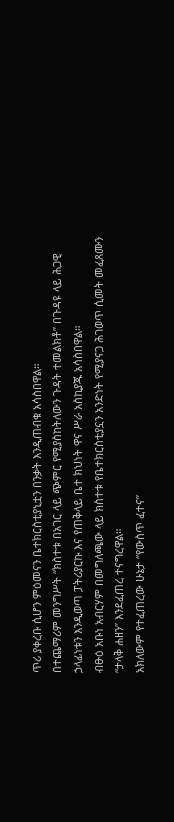ጥሪ ያቀረቡ ሲሆን ምዕመናን ቤተክርስቲያኒቷን በንቃት እንዲጠብቁ አሳስበዋል።
በተጨማሪም መንግሥት “ክስተቱ በአገር ላይ ጭምር የሚያስከትለውን ጉዳት ተመልክቶ” በጉዳዩ ላይ ሕጋዊ ኃላፊነቱን እንዲወጣ ፓትሪያርኩ እና የጠቅላይ ቤተ ክህነት ዋና ሥራ አስኪያጁ አሳስበዋል።
ብፁዕ አቡነ አብርሃም በመግለጫው ላይ ክስተቱ የቤተክርስቲያኗን አንድነት የሚያናጋ ሕገወጥ ሲመት መፈጸሙን “ታላቅ ሐዘን” እንደፈጠረ ተናግረዋል።
አክለውም የተፈጠረው ሁኔታ “የውስጥ ፈተና”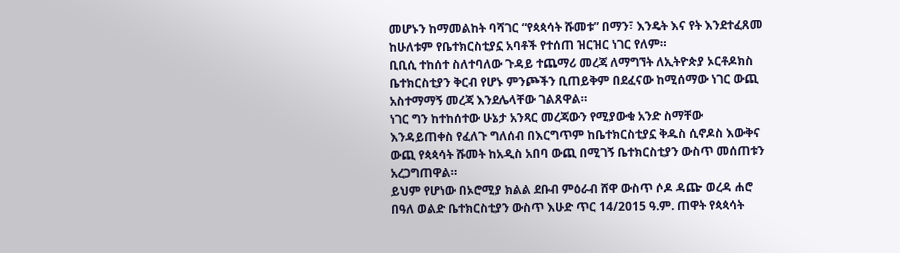መሆኑን ከማመልከት ባሻገር “የጳጳሳት ሹመቱ” በማን፣ እንዴት እና የት እንደተፈጸመ ከሁለቱም የቤተክርስቲያኗ አባቶች የተሰጠ ዝርዝር ነገር የለም።
ቢቢሲ ተከሰተ ስለተባለው ጉዳይ ተጨማሪ መረጃ ለማግኘት ለኢትዮጵያ ኦርቶዶክስ ቤተክርስቲያን ቅርብ የሆኑ ምንጮችን ቢጠይቅም በደፈናው ከሚሰማው ነገር ውጪ አስተማማኝ መረጃ እንደሌላቸው ገልጸዋል።
ነገር ግን ከተከሰተው ሁኔታ አንጻር መረጃውን የሚያውቁ አንድ ስማቸው እንዳይጠቀስ የፈለጉ ግለሰብ በእርግጥም ከቤተክርስቲያኗ ቅዱስ ሲኖዶስ እውቅና ውጪ የጳጳሳት ሹመት ከአዲስ አበባ ውጪ በሚገኝ ቤተክርስቲያን ውስጥ መሰጠቱን አረጋግጠዋል።
ይህም የሆነው በኦሮሚያ ክልል ደቡብ ምዕራብ ሸዋ ውስጥ ሶዶ ዳጬ ወረዳ ሐሮ በዓለ ወልድ ቤተክርስቲያን ውስጥ እሁድ ጥር 14/2015 ዓ.ም. ጠዋት የጳጳሳት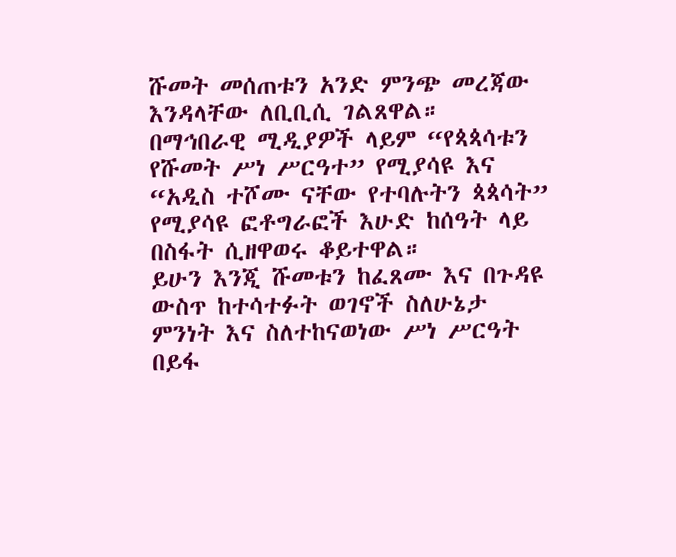ሹመት መሰጠቱን አንድ ምንጭ መረጃው እንዳላቸው ለቢቢሲ ገልጸዋል።
በማኅበራዊ ሚዲያዎች ላይም “የጳጳሳቱን የሹመት ሥነ ሥርዓተ” የሚያሳዩ እና “አዲስ ተሾሙ ናቸው የተባሉትን ጳጳሳት” የሚያሳዩ ፎቶግራፎች እሁድ ከሰዓት ላይ በስፋት ሲዘዋወሩ ቆይተዋል።
ይሁን እንጂ ሹመቱን ከፈጸሙ እና በጉዳዩ ውስጥ ከተሳተፉት ወገኖች ስለሁኔታ ምንነት እና ስለተከናወነው ሥነ ሥርዓት በይፋ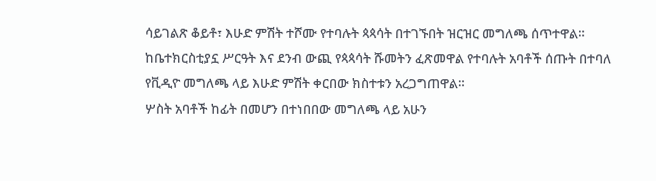ሳይገልጽ ቆይቶ፣ እሁድ ምሽት ተሾሙ የተባሉት ጳጳሳት በተገኙበት ዝርዝር መግለጫ ሰጥተዋል።
ከቤተክርስቲያኗ ሥርዓት እና ደንብ ውጪ የጳጳሳት ሹመትን ፈጽመዋል የተባሉት አባቶች ሰጡት በተባለ የቪዲዮ መግለጫ ላይ እሁድ ምሽት ቀርበው ክስተቱን አረጋግጠዋል።
ሦስት አባቶች ከፊት በመሆን በተነበበው መግለጫ ላይ አሁን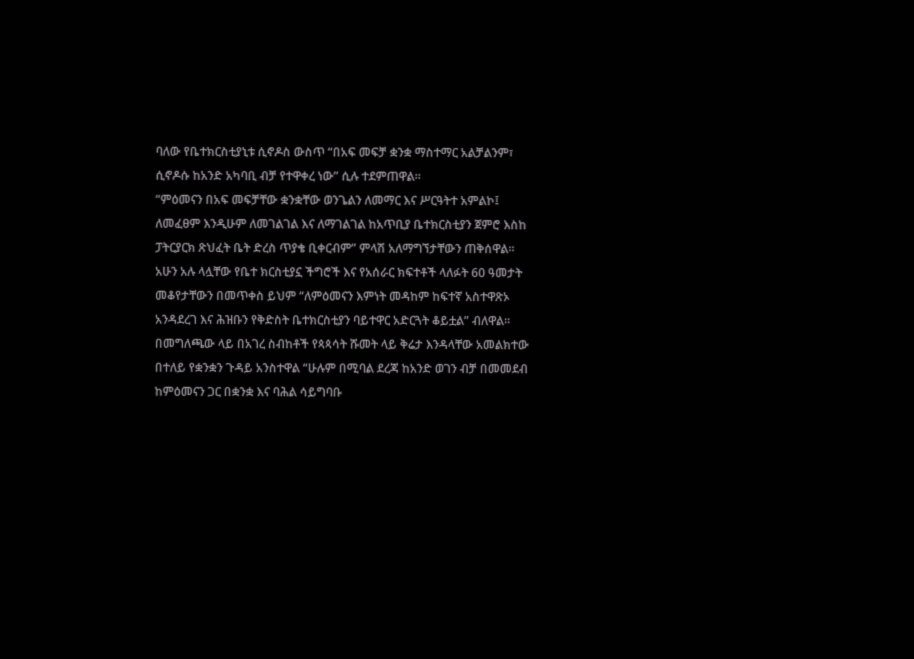ባለው የቤተክርስቲያኒቱ ሲኖዶስ ውስጥ “በአፍ መፍቻ ቋንቋ ማስተማር አልቻልንም፣ ሲኖዶሱ ከአንድ አካባቢ ብቻ የተዋቀረ ነው” ሲሉ ተደምጠዋል።
“ምዕመናን በአፍ መፍቻቸው ቋንቋቸው ወንጌልን ለመማር እና ሥርዓትተ አምልኮ፤ ለመፈፀም እንዲሁም ለመገልገል እና ለማገልገል ከአጥቢያ ቤተክርስቲያን ጀምሮ እስከ ፓትርያርክ ጽህፈት ቤት ድረስ ጥያቄ ቢቀርብም” ምላሽ አለማግኘታቸውን ጠቅሰዋል።
አሁን አሉ ላሏቸው የቤተ ክርስቲያኗ ችግሮች እና የአሰራር ክፍተቶች ላለፉት 60 ዓመታት መቆየታቸውን በመጥቀስ ይህም “ለምዕመናን እምነት መዳከም ከፍተኛ አስተዋጽኦ አንዳደረገ እና ሕዝቡን የቅድስት ቤተክርስቲያን ባይተዋር አድርጓት ቆይቷል” ብለዋል።
በመግለጫው ላይ በአገረ ስብከቶች የጳጳሳት ሹመት ላይ ቅሬታ እንዳላቸው አመልክተው በተለይ የቋንቋን ጉዳይ አንስተዋል “ሁሉም በሚባል ደረጃ ከአንድ ወገን ብቻ በመመደብ ከምዕመናን ጋር በቋንቋ እና ባሕል ሳይግባቡ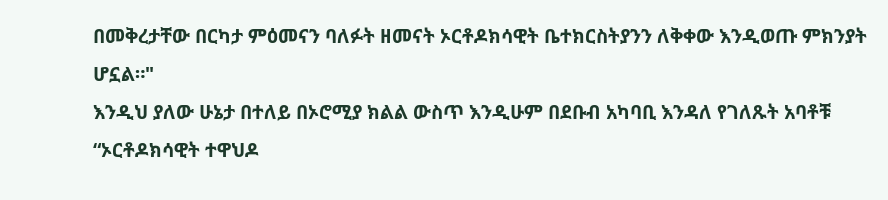በመቅረታቸው በርካታ ምዕመናን ባለፉት ዘመናት ኦርቶዶክሳዊት ቤተክርስትያንን ለቅቀው እንዲወጡ ምክንያት ሆኗል።"
እንዲህ ያለው ሁኔታ በተለይ በኦሮሚያ ክልል ውስጥ እንዲሁም በደቡብ አካባቢ እንዳለ የገለጹት አባቶቹ “ኦርቶዶክሳዊት ተዋህዶ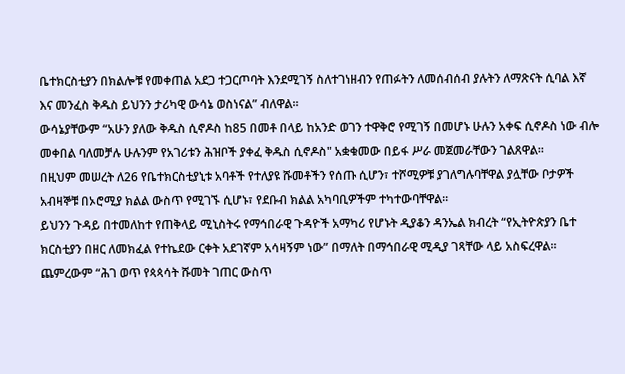ቤተክርስቲያን በክልሎቹ የመቀጠል አደጋ ተጋርጦባት እንደሚገኝ ስለተገነዘብን የጠፉትን ለመሰብሰብ ያሉትን ለማጽናት ሲባል እኛ እና መንፈስ ቅዱስ ይህንን ታሪካዊ ውሳኔ ወስነናል” ብለዋል።
ውሳኔያቸውም “አሁን ያለው ቅዱስ ሲኖዶስ ከ85 በመቶ በላይ ከአንድ ወገን ተዋቅሮ የሚገኝ በመሆኑ ሁሉን አቀፍ ሲኖዶስ ነው ብሎ መቀበል ባለመቻሉ ሁሉንም የአገሪቱን ሕዝቦች ያቀፈ ቅዱስ ሲኖዶስ" አቋቁመው በይፋ ሥራ መጀመራቸውን ገልጸዋል።
በዚህም መሠረት ለ26 የቤተክርስቲያኒቱ አባቶች የተለያዩ ሹመቶችን የሰጡ ሲሆን፣ ተሾሚዎቹ ያገለግሉባቸዋል ያሏቸው ቦታዎች አብዛኞቹ በኦሮሚያ ክልል ውስጥ የሚገኙ ሲሆኑ፣ የደቡብ ክልል አካባቢዎችም ተካተውባቸዋል።
ይህንን ጉዳይ በተመለከተ የጠቅላይ ሚኒስትሩ የማኅበራዊ ጉዳዮች አማካሪ የሆኑት ዲያቆን ዳንኤል ክብረት “የኢትዮጵያን ቤተ ክርስቲያን በዘር ለመክፈል የተኬደው ርቀት አደገኛም አሳዛኝም ነው” በማለት በማኅበራዊ ሚዲያ ገጻቸው ላይ አስፍረዋል።
ጨምረውም “ሕገ ወጥ የጳጳሳት ሹመት ገጠር ውስጥ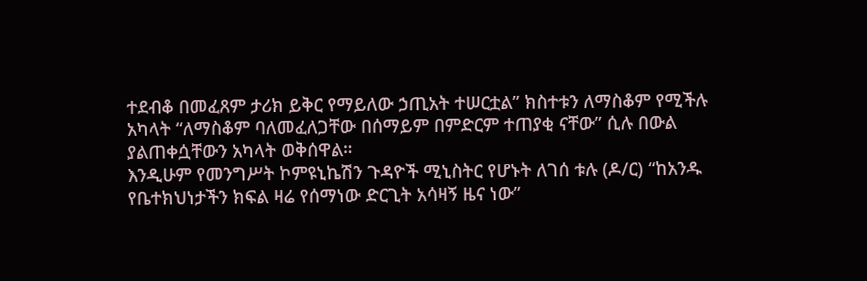ተደብቆ በመፈጸም ታሪክ ይቅር የማይለው ኃጢአት ተሠርቷል” ክስተቱን ለማስቆም የሚችሉ አካላት “ለማስቆም ባለመፈለጋቸው በሰማይም በምድርም ተጠያቂ ናቸው” ሲሉ በውል ያልጠቀሷቸውን አካላት ወቅሰዋል።
እንዲሁም የመንግሥት ኮምዩኒኬሽን ጉዳዮች ሚኒስትር የሆኑት ለገሰ ቱሉ (ዶ/ር) “ከአንዱ የቤተክህነታችን ክፍል ዛሬ የሰማነው ድርጊት አሳዛኝ ዜና ነው”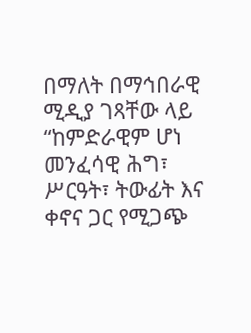በማለት በማኅበራዊ ሚዲያ ገጻቸው ላይ “ከምድራዊም ሆነ መንፈሳዊ ሕግ፣ ሥርዓት፣ ትውፊት እና ቀኖና ጋር የሚጋጭ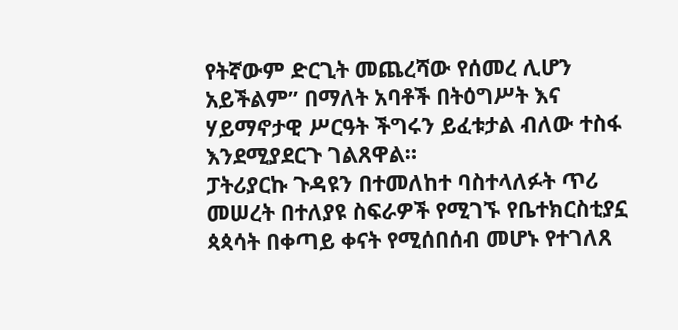የትኛውም ድርጊት መጨረሻው የሰመረ ሊሆን አይችልም” በማለት አባቶች በትዕግሥት እና ሃይማኖታዊ ሥርዓት ችግሩን ይፈቱታል ብለው ተስፋ እንደሚያደርጉ ገልጸዋል።
ፓትሪያርኩ ጉዳዩን በተመለከተ ባስተላለፉት ጥሪ መሠረት በተለያዩ ስፍራዎች የሚገኙ የቤተክርስቲያኗ ጳጳሳት በቀጣይ ቀናት የሚሰበሰብ መሆኑ የተገለጸ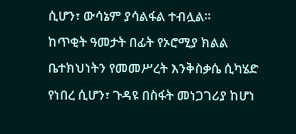ሲሆን፣ ውሳኔም ያሳልፋል ተብሏል።
ከጥቂት ዓመታት በፊት የኦሮሚያ ክልል ቤተክህነትን የመመሥረት እንቅስቃሴ ሲካሄድ የነበረ ሲሆን፣ ጉዳዩ በስፋት መነጋገሪያ ከሆነ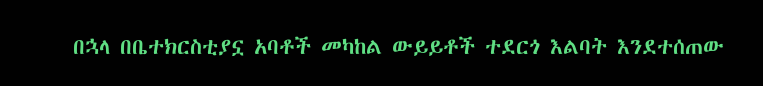በኋላ በቤተክርስቲያኗ አባቶች መካከል ውይይቶች ተደርጎ እልባት እንደተሰጠው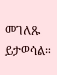መገለጹ ይታወሳል።